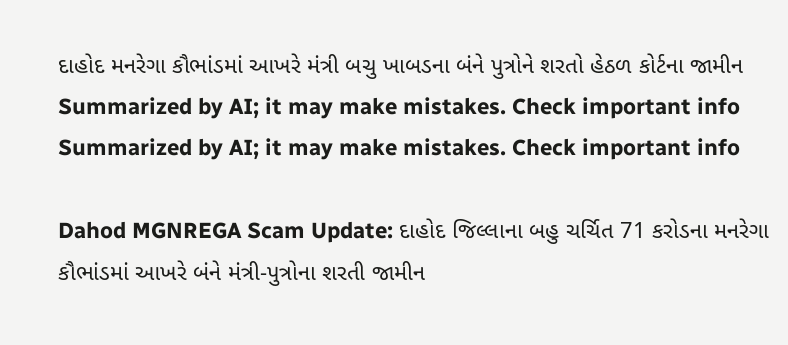દાહોદ મનરેગા કૌભાંડમાં આખરે મંત્રી બચુ ખાબડના બંને પુત્રોને શરતો હેઠળ કોર્ટના જામીન
Summarized by AI; it may make mistakes. Check important info
Summarized by AI; it may make mistakes. Check important info

Dahod MGNREGA Scam Update: દાહોદ જિલ્લાના બહુ ચર્ચિત 71 કરોડના મનરેગા કૌભાંડમાં આખરે બંને મંત્રી-પુત્રોના શરતી જામીન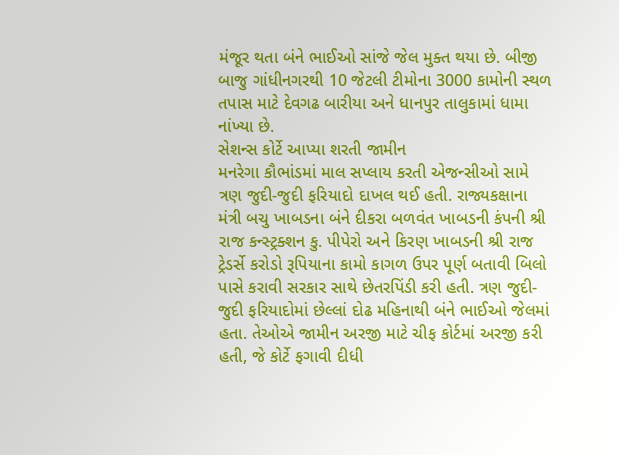મંજૂર થતા બંને ભાઈઓ સાંજે જેલ મુક્ત થયા છે. બીજી બાજુ ગાંધીનગરથી 10 જેટલી ટીમોના 3000 કામોની સ્થળ તપાસ માટે દેવગઢ બારીયા અને ધાનપુર તાલુકામાં ધામા નાંખ્યા છે.
સેશન્સ કોર્ટે આપ્યા શરતી જામીન
મનરેગા કૌભાંડમાં માલ સપ્લાય કરતી એજન્સીઓ સામે ત્રણ જુદી-જુદી ફરિયાદો દાખલ થઈ હતી. રાજ્યકક્ષાના મંત્રી બચુ ખાબડના બંને દીકરા બળવંત ખાબડની કંપની શ્રી રાજ કન્સ્ટ્રક્શન કુ. પીપેરો અને કિરણ ખાબડની શ્રી રાજ ટ્રેડર્સે કરોડો રૂપિયાના કામો કાગળ ઉપર પૂર્ણ બતાવી બિલો પાસે કરાવી સરકાર સાથે છેતરપિંડી કરી હતી. ત્રણ જુદી-જુદી ફરિયાદોમાં છેલ્લાં દોઢ મહિનાથી બંને ભાઈઓ જેલમાં હતા. તેઓએ જામીન અરજી માટે ચીફ કોર્ટમાં અરજી કરી હતી, જે કોર્ટે ફગાવી દીધી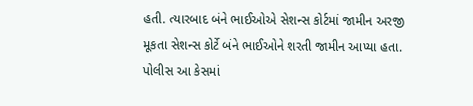હતી. ત્યારબાદ બંને ભાઈઓએ સેશન્સ કોર્ટમાં જામીન અરજી મૂકતા સેશન્સ કોર્ટે બંને ભાઈઓને શરતી જામીન આપ્યા હતા. પોલીસ આ કેસમાં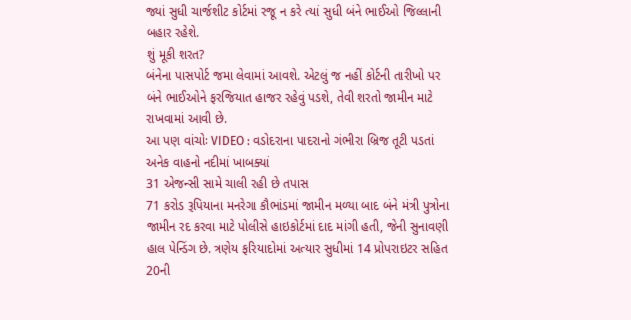જ્યાં સુધી ચાર્જશીટ કોર્ટમાં રજૂ ન કરે ત્યાં સુધી બંને ભાઈઓ જિલ્લાની બહાર રહેશે.
શું મૂકી શરત?
બંનેના પાસપોર્ટ જમા લેવામાં આવશે. એટલું જ નહીં કોર્ટની તારીખો પર બંને ભાઈઓને ફરજિયાત હાજર રહેવું પડશે, તેવી શરતો જામીન માટે રાખવામાં આવી છે.
આ પણ વાંચોઃ VIDEO : વડોદરાના પાદરાનો ગંભીરા બ્રિજ તૂટી પડતાં અનેક વાહનો નદીમાં ખાબક્યાં
31 એજન્સી સામે ચાલી રહી છે તપાસ
71 કરોડ રૂપિયાના મનરેગા કૌભાંડમાં જામીન મળ્યા બાદ બંને મંત્રી પુત્રોના જામીન રદ કરવા માટે પોલીસે હાઇકોર્ટમાં દાદ માંગી હતી, જેની સુનાવણી હાલ પેન્ડિંગ છે. ત્રણેય ફરિયાદોમાં અત્યાર સુધીમાં 14 પ્રોપરાઇટર સહિત 20ની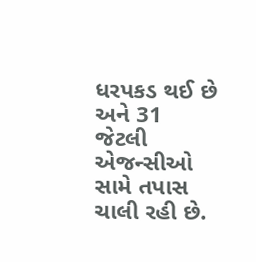ધરપકડ થઈ છે અને 31 જેટલી એજન્સીઓ સામે તપાસ ચાલી રહી છે.